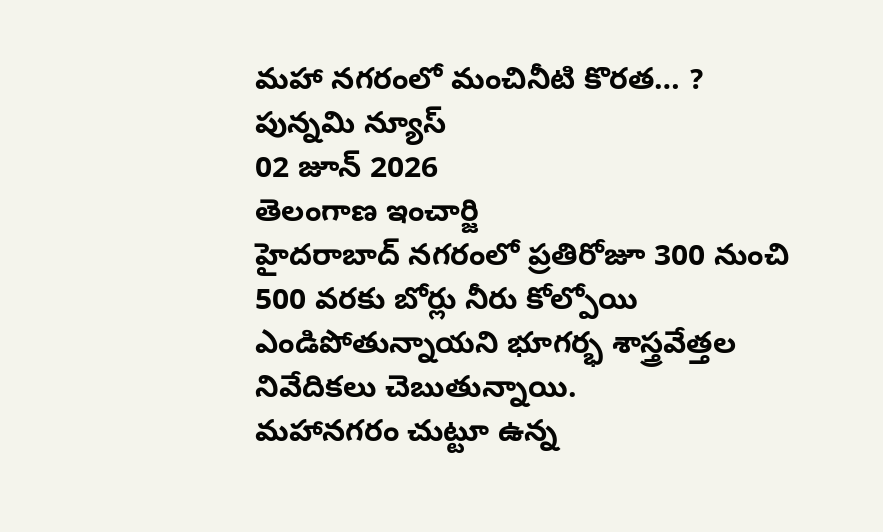మహా నగరంలో మంచినీటి కొరత… ?
పున్నమి న్యూస్
02 జూన్ 2026
తెలంగాణ ఇంచార్జి
హైదరాబాద్ నగరంలో ప్రతిరోజూ 300 నుంచి 500 వరకు బోర్లు నీరు కోల్పోయి ఎండిపోతున్నాయని భూగర్భ శాస్త్రవేత్తల నివేదికలు చెబుతున్నాయి.
మహానగరం చుట్టూ ఉన్న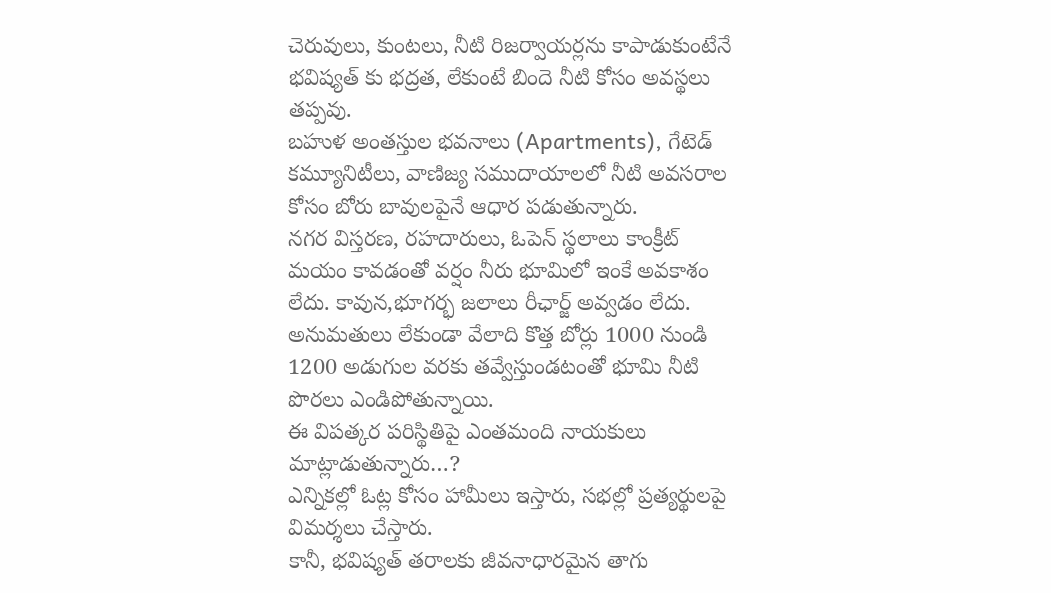చెరువులు, కుంటలు, నీటి రిజర్వాయర్లను కాపాడుకుంటేనే భవిష్యత్ కు భద్రత, లేకుంటే బిందె నీటి కోసం అవస్థలు తప్పవు.
బహుళ అంతస్తుల భవనాలు (Apartments), గేటెడ్ కమ్యూనిటీలు, వాణిజ్య సముదాయాలలో నీటి అవసరాల కోసం బోరు బావులపైనే ఆధార పడుతున్నారు.
నగర విస్తరణ, రహదారులు, ఓపెన్ స్థలాలు కాంక్రీట్ మయం కావడంతో వర్షం నీరు భూమిలో ఇంకే అవకాశం లేదు. కావున,భూగర్భ జలాలు రీఛార్జ్ అవ్వడం లేదు.
అనుమతులు లేకుండా వేలాది కొత్త బోర్లు 1000 నుండి 1200 అడుగుల వరకు తవ్వేస్తుండటంతో భూమి నీటి పొరలు ఎండిపోతున్నాయి.
ఈ విపత్కర పరిస్థితిపై ఎంతమంది నాయకులు మాట్లాడుతున్నారు…?
ఎన్నికల్లో ఓట్ల కోసం హామీలు ఇస్తారు, సభల్లో ప్రత్యర్థులపై విమర్శలు చేస్తారు.
కానీ, భవిష్యత్ తరాలకు జీవనాధారమైన తాగు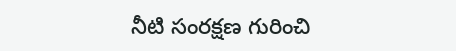నీటి సంరక్షణ గురించి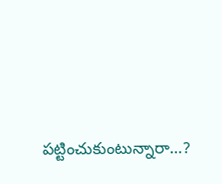పట్టించుకుంటున్నారా…?